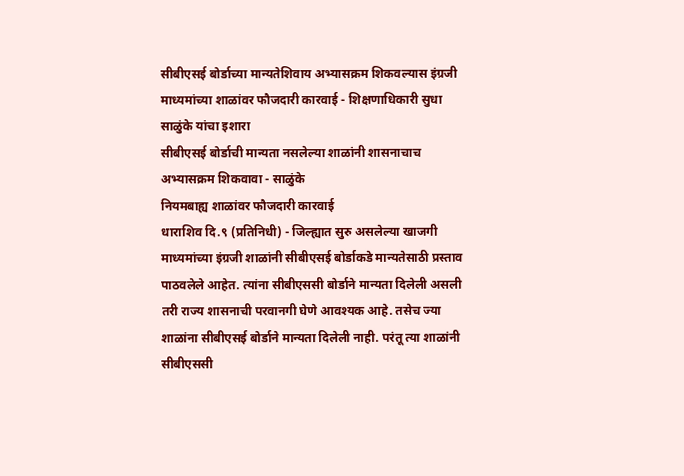सीबीएसई बोर्डाच्या मान्यतेशिवाय अभ्यासक्रम शिकवल्यास इंग्रजी माध्यमांच्या शाळांवर फौजदारी कारवाई - शिक्षणाधिकारी सुधा साळुंके यांचा इशारा
सीबीएसई बोर्डाची मान्यता नसलेल्या शाळांनी शासनाचाच अभ्यासक्रम शिकवावा - साळुंके
नियमबाह्य शाळांवर फौजदारी कारवाई
धाराशिव दि.९ (प्रतिनिधी) - जिल्ह्यात सुरु असलेल्या खाजगी माध्यमांच्या इंग्रजी शाळांनी सीबीएसई बोर्डाकडे मान्यतेसाठी प्रस्ताव पाठवलेले आहेत. त्यांना सीबीएससी बोर्डाने मान्यता दिलेली असली तरी राज्य शासनाची परवानगी घेणे आवश्यक आहे. तसेच ज्या शाळांना सीबीएसई बोर्डाने मान्यता दिलेली नाही. परंतू त्या शाळांनी सीबीएससी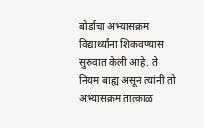बोर्डाचा अभ्यासक्रम विद्यार्थ्यांना शिकवण्यास सुरुवात केली आहे. ते नियम बाह्य असून त्यांनी तो अभ्यासक्रम तात्काळ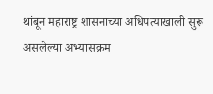थांबून महाराष्ट्र शासनाच्या अधिपत्याखाली सुरू असलेल्या अभ्यासक्रम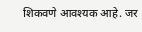शिकवणे आवश्यक आहे. जर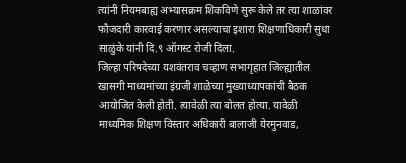त्यांनी नियमबाह्य अभ्यासक्रम शिकविणे सुरू केले तर त्या शाळांवर फौजदारी कारवाई करणार असल्याचा इशारा शिक्षणाधिकारी सुधा साळुंके यांनी दि.९ ऑगस्ट रोजी दिला.
जिल्हा परिषदेच्या यशवंतराव चव्हाण सभागृहात जिल्ह्यातील खासगी माध्यमांच्या इंग्रजी शाळेच्या मुख्याध्यापकांची बैठक आयोजित केली होती. त्यावेळी त्या बोलत होत्या. यावेळी माध्यमिक शिक्षण विस्तार अधिकारी बालाजी येरमुनवाड,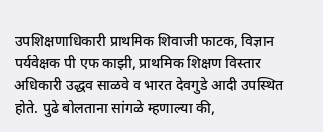उपशिक्षणाधिकारी प्राथमिक शिवाजी फाटक, विज्ञान पर्यवेक्षक पी एफ काझी, प्राथमिक शिक्षण विस्तार अधिकारी उद्धव साळवे व भारत देवगुडे आदी उपस्थित होते. पुढे बोलताना सांगळे म्हणाल्या की,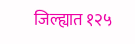जिल्ह्यात १२५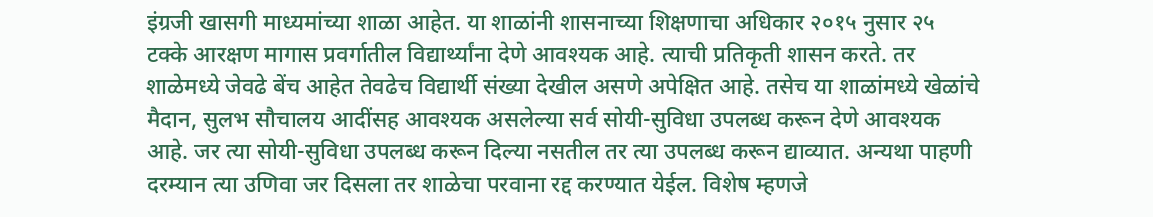इंग्रजी खासगी माध्यमांच्या शाळा आहेत. या शाळांनी शासनाच्या शिक्षणाचा अधिकार २०१५ नुसार २५ टक्के आरक्षण मागास प्रवर्गातील विद्यार्थ्यांना देणे आवश्यक आहे. त्याची प्रतिकृती शासन करते. तर शाळेमध्ये जेवढे बेंच आहेत तेवढेच विद्यार्थी संख्या देखील असणे अपेक्षित आहे. तसेच या शाळांमध्ये खेळांचे मैदान, सुलभ सौचालय आदींसह आवश्यक असलेल्या सर्व सोयी-सुविधा उपलब्ध करून देणे आवश्यक आहे. जर त्या सोयी-सुविधा उपलब्ध करून दिल्या नसतील तर त्या उपलब्ध करून द्याव्यात. अन्यथा पाहणी दरम्यान त्या उणिवा जर दिसला तर शाळेचा परवाना रद्द करण्यात येईल. विशेष म्हणजे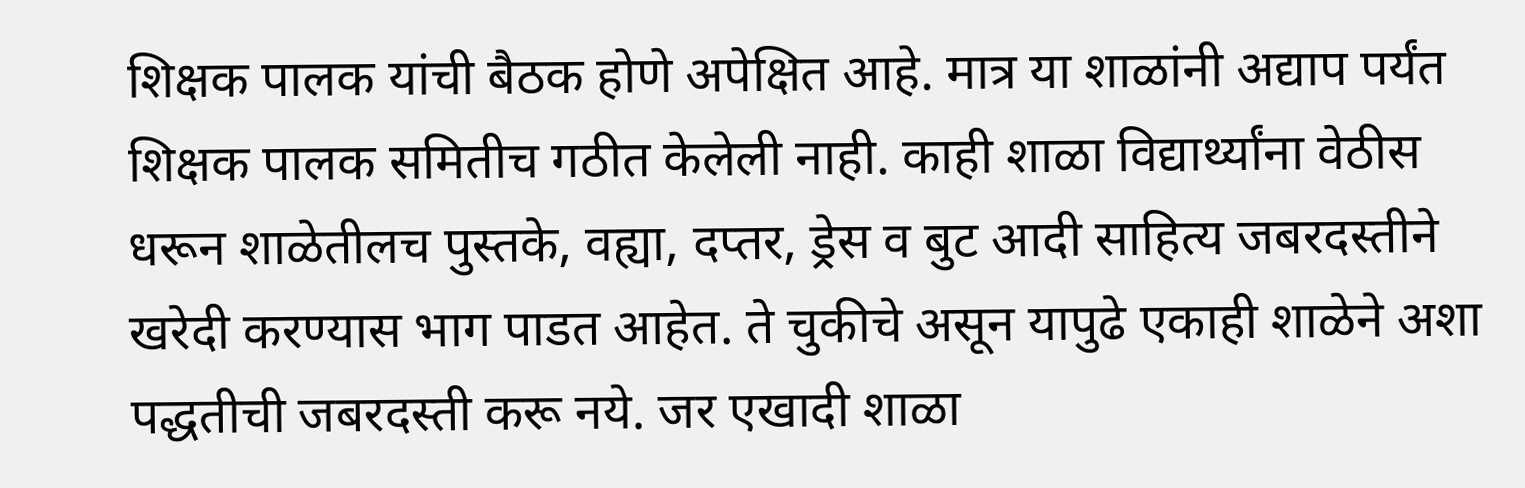शिक्षक पालक यांची बैठक होणे अपेक्षित आहे. मात्र या शाळांनी अद्याप पर्यंत शिक्षक पालक समितीच गठीत केलेली नाही. काही शाळा विद्यार्थ्यांना वेठीस धरून शाळेतीलच पुस्तके, वह्या, दप्तर, ड्रेस व बुट आदी साहित्य जबरदस्तीने खरेदी करण्यास भाग पाडत आहेत. ते चुकीचे असून यापुढे एकाही शाळेने अशा पद्धतीची जबरदस्ती करू नये. जर एखादी शाळा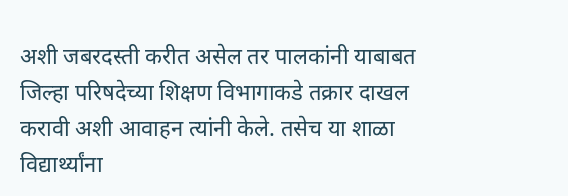अशी जबरदस्ती करीत असेल तर पालकांनी याबाबत जिल्हा परिषदेच्या शिक्षण विभागाकडे तक्रार दाखल करावी अशी आवाहन त्यांनी केले. तसेच या शाळा विद्यार्थ्यांना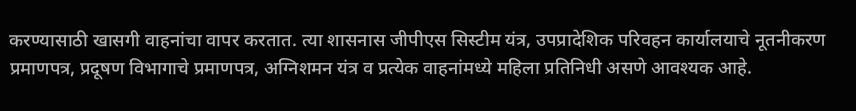करण्यासाठी खासगी वाहनांचा वापर करतात. त्या शासनास जीपीएस सिस्टीम यंत्र, उपप्रादेशिक परिवहन कार्यालयाचे नूतनीकरण प्रमाणपत्र, प्रदूषण विभागाचे प्रमाणपत्र, अग्निशमन यंत्र व प्रत्येक वाहनांमध्ये महिला प्रतिनिधी असणे आवश्यक आहे.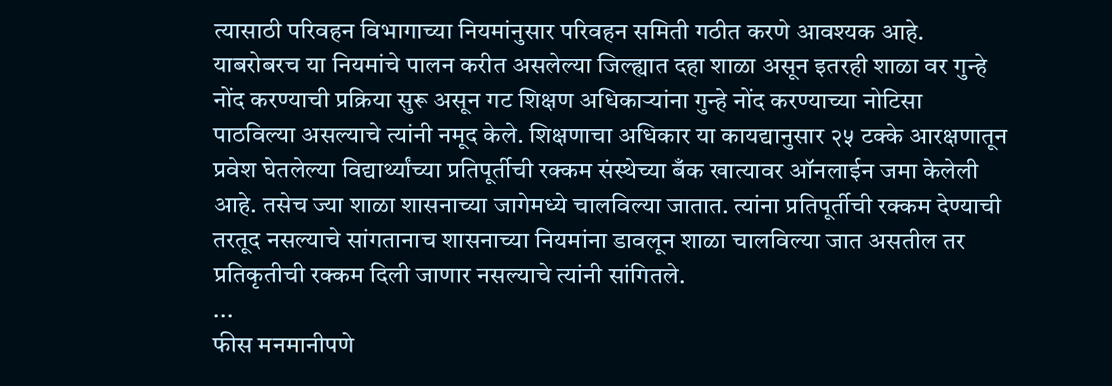त्यासाठी परिवहन विभागाच्या नियमांनुसार परिवहन समिती गठीत करणे आवश्यक आहे. याबरोबरच या नियमांचे पालन करीत असलेल्या जिल्ह्यात दहा शाळा असून इतरही शाळा वर गुन्हे नोंद करण्याची प्रक्रिया सुरू असून गट शिक्षण अधिकाऱ्यांना गुन्हे नोंद करण्याच्या नोटिसा पाठविल्या असल्याचे त्यांनी नमूद केले. शिक्षणाचा अधिकार या कायद्यानुसार २५ टक्के आरक्षणातून प्रवेश घेतलेल्या विद्यार्थ्यांच्या प्रतिपूर्तीची रक्कम संस्थेच्या बँक खात्यावर ऑनलाईन जमा केलेली आहे. तसेच ज्या शाळा शासनाच्या जागेमध्ये चालविल्या जातात. त्यांना प्रतिपूर्तीची रक्कम देण्याची तरतूद नसल्याचे सांगतानाच शासनाच्या नियमांना डावलून शाळा चालविल्या जात असतील तर प्रतिकृतीची रक्कम दिली जाणार नसल्याचे त्यांनी सांगितले.
...
फीस मनमानीपणे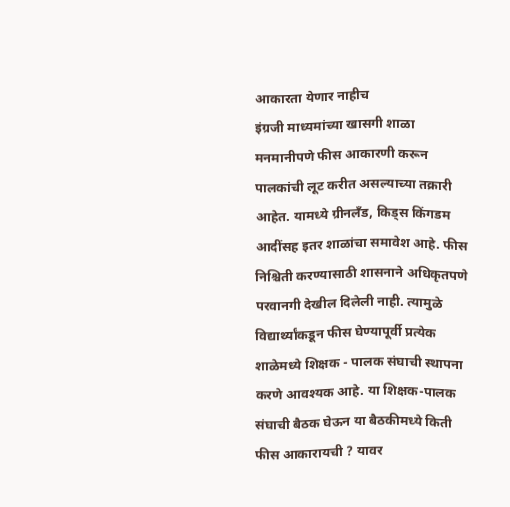आकारता येणार नाहीच
इंग्रजी माध्यमांच्या खासगी शाळा मनमानीपणे फीस आकारणी करून पालकांची लूट करीत असल्याच्या तक्रारी आहेत. यामध्ये ग्रीनलँड, किड्स किंगडम आदींसह इतर शाळांचा समावेश आहे. फीस निश्चिती करण्यासाठी शासनाने अधिकृतपणे परवानगी देखील दिलेली नाही. त्यामुळे विद्यार्थ्यांकडून फीस घेण्यापूर्वी प्रत्येक शाळेमध्ये शिक्षक - पालक संघाची स्थापना करणे आवश्यक आहे. या शिक्षक-पालक संघाची बैठक घेऊन या बैठकीमध्ये किती फीस आकारायची ? यावर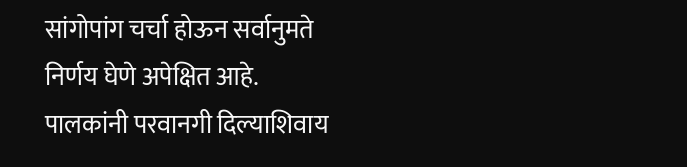सांगोपांग चर्चा होऊन सर्वानुमते निर्णय घेणे अपेक्षित आहे. पालकांनी परवानगी दिल्याशिवाय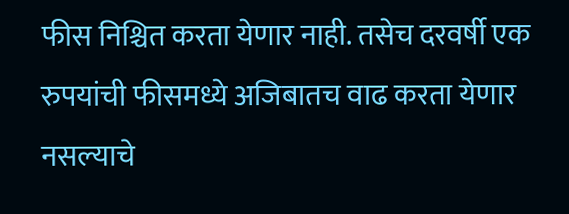फीस निश्चित करता येणार नाही. तसेच दरवर्षी एक रुपयांची फीसमध्ये अजिबातच वाढ करता येणार नसल्याचे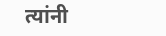त्यांनी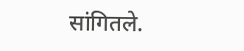सांगितले.